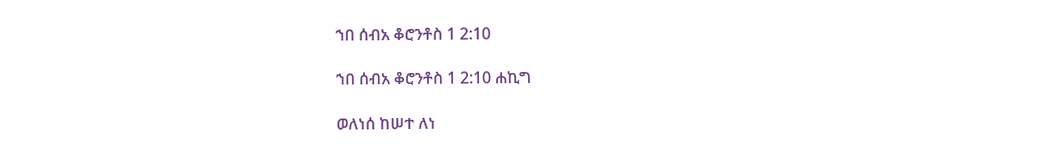ኀበ ሰብአ ቆሮንቶስ 1 2:10

ኀበ ሰብአ ቆሮንቶስ 1 2:10 ሐኪግ

ወለነሰ ከሠተ ለነ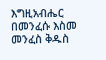እግዚአብሔር በመንፈሱ እስመ መንፈስ ቅዱስ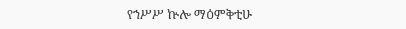የኀሥሥ ኵሎ ማዕምቅቲሁ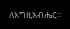ለእግዚአብሔር።